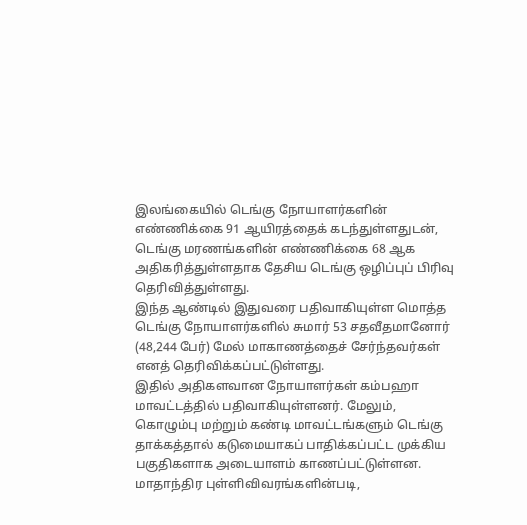இலங்கையில் டெங்கு நோயாளர்களின் எண்ணிக்கை 91 ஆயிரத்தைக் கடந்துள்ளதுடன், டெங்கு மரணங்களின் எண்ணிக்கை 68 ஆக அதிகரித்துள்ளதாக தேசிய டெங்கு ஒழிப்புப் பிரிவு
தெரிவித்துள்ளது.
இந்த ஆண்டில் இதுவரை பதிவாகியுள்ள மொத்த டெங்கு நோயாளர்களில் சுமார் 53 சதவீதமானோர் (48,244 பேர்) மேல் மாகாணத்தைச் சேர்ந்தவர்கள் எனத் தெரிவிக்கப்பட்டுள்ளது.
இதில் அதிகளவான நோயாளர்கள் கம்பஹா மாவட்டத்தில் பதிவாகியுள்ளனர். மேலும், கொழும்பு மற்றும் கண்டி மாவட்டங்களும் டெங்கு தாக்கத்தால் கடுமையாகப் பாதிக்கப்பட்ட முக்கிய பகுதிகளாக அடையாளம் காணப்பட்டுள்ளன.
மாதாந்திர புள்ளிவிவரங்களின்படி,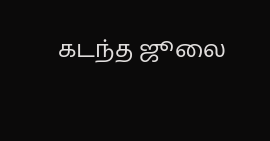கடந்த ஜூலை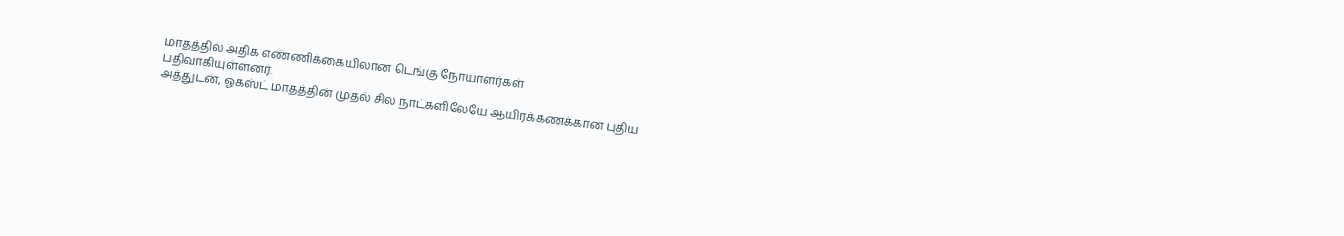மாதத்தில் அதிக எண்ணிக்கையிலான டெங்கு நோயாளர்கள்
பதிவாகியுள்ளனர்.
அத்துடன், ஓகஸ்ட் மாதத்தின் முதல் சில நாட்களிலேயே ஆயிரக்கணக்கான புதிய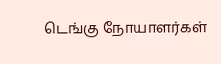டெங்கு நோயாளர்கள்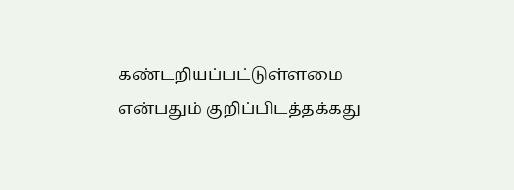கண்டறியப்பட்டுள்ளமை
என்பதும் குறிப்பிடத்தக்கது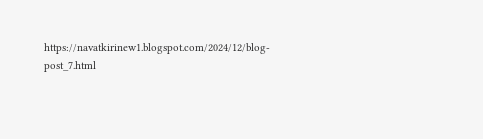https://navatkirinew1.blogspot.com/2024/12/blog-post_7.html